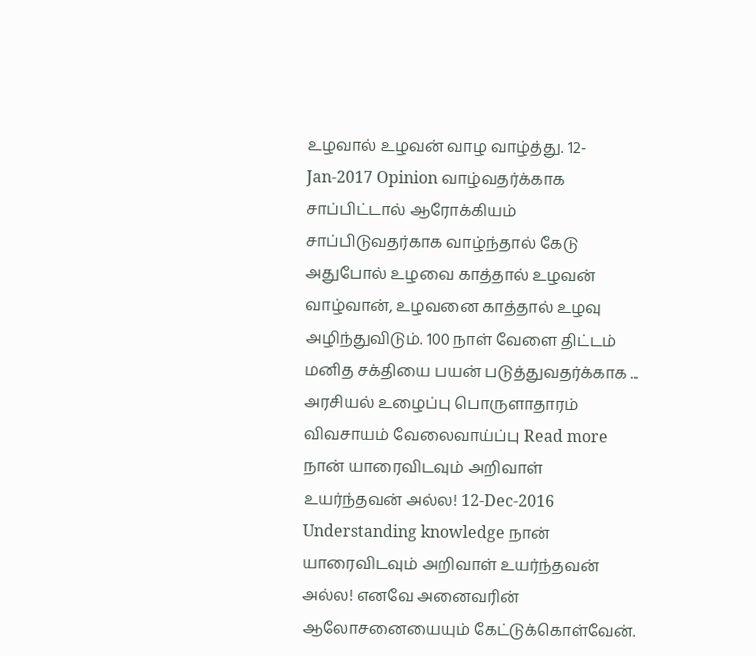உழவால் உழவன் வாழ வாழ்த்து. 12-Jan-2017 Opinion வாழ்வதர்க்காக சாப்பிட்டால் ஆரோக்கியம் சாப்பிடுவதர்காக வாழ்ந்தால் கேடு அதுபோல் உழவை காத்தால் உழவன் வாழ்வான், உழவனை காத்தால் உழவு அழிந்துவிடும். 100 நாள் வேளை திட்டம் மனித சக்தியை பயன் படுத்துவதர்க்காக ... அரசியல் உழைப்பு பொருளாதாரம் விவசாயம் வேலைவாய்ப்பு Read more
நான் யாரைவிடவும் அறிவாள் உயர்ந்தவன் அல்ல! 12-Dec-2016 Understanding knowledge நான் யாரைவிடவும் அறிவாள் உயர்ந்தவன் அல்ல! எனவே அனைவரின் ஆலோசனையையும் கேட்டுக்கொள்வேன்.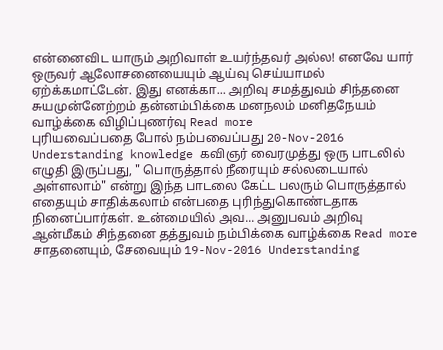என்னைவிட யாரும் அறிவாள் உயர்ந்தவர் அல்ல! எனவே யார் ஒருவர் ஆலோசனையையும் ஆய்வு செய்யாமல் ஏற்க்கமாட்டேன். இது எனக்கா... அறிவு சமத்துவம் சிந்தனை சுயமுன்னேற்றம் தன்னம்பிக்கை மனநலம் மனிதநேயம் வாழ்க்கை விழிப்புணர்வு Read more
புரியவைப்பதை போல் நம்பவைப்பது 20-Nov-2016 Understanding knowledge கவிஞர் வைரமுத்து ஒரு பாடலில் எழுதி இருப்பது, " பொருத்தால் நீரையும் சல்லடையால் அள்ளலாம்" என்று இந்த பாடலை கேட்ட பலரும் பொருத்தால் எதையும் சாதிக்கலாம் என்பதை புரிந்துகொண்டதாக நினைப்பார்கள். உன்மையில் அவ... அனுபவம் அறிவு ஆன்மீகம் சிந்தனை தத்துவம் நம்பிக்கை வாழ்க்கை Read more
சாதனையும், சேவையும் 19-Nov-2016 Understanding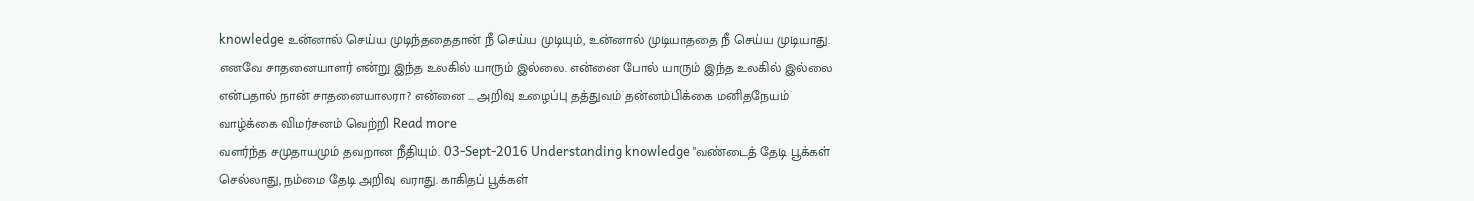knowledge உன்னால் செய்ய முடிந்ததைதான் நீ செய்ய முடியும், உன்னால் முடியாததை நீ செய்ய முடியாது. எனவே சாதனையாளர் என்று இந்த உலகில் யாரும் இல்லை. என்னை போல் யாரும் இந்த உலகில் இல்லை என்பதால் நான் சாதனையாலரா? என்னை ... அறிவு உழைப்பு தத்துவம் தன்னம்பிக்கை மனிதநேயம் வாழ்க்கை விமர்சனம் வெற்றி Read more
வளர்ந்த சமுதாயமும் தவறான நீதியும். 03-Sept-2016 Understanding knowledge "வண்டைத் தேடி பூக்கள் செல்லாது, நம்மை தேடி அறிவு வராது. காகிதப் பூக்கள்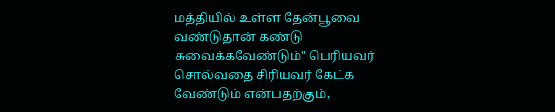மத்தியில் உள்ள தேன்பூவை வண்டுதான் கண்டு சுவைக்கவேண்டும்" பெரியவர் சொல்வதை சிரியவர் கேட்க வேண்டும் என்பதற்கும்,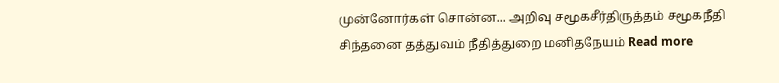முன்னோர்கள் சொன்ன... அறிவு சமூகசீர்திருத்தம் சமூகநீதி சிந்தனை தத்துவம் நீதித்துறை மனிதநேயம் Read more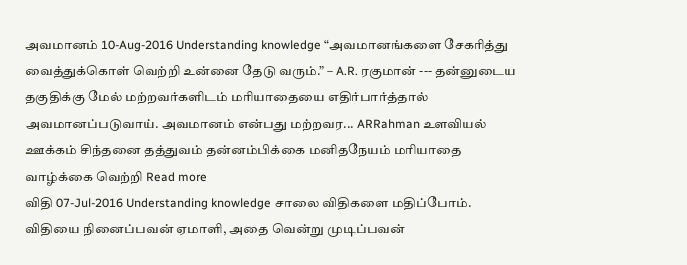அவமானம் 10-Aug-2016 Understanding knowledge “அவமானங்களை சேகரித்து வைத்துக்கொள் வெற்றி உன்னை தேடு வரும்.” – A.R. ரகுமான் --- தன்னுடைய தகுதிக்கு மேல் மற்றவர்களிடம் மரியாதையை எதிர்பார்த்தால் அவமானப்படுவாய். அவமானம் என்பது மற்றவர... ARRahman உளவியல் ஊக்கம் சிந்தனை தத்துவம் தன்னம்பிக்கை மனிதநேயம் மரியாதை வாழ்க்கை வெற்றி Read more
விதி 07-Jul-2016 Understanding knowledge சாலை விதிகளை மதிப்போம். விதியை நினைப்பவன் ஏமாளி, அதை வென்று முடிப்பவன்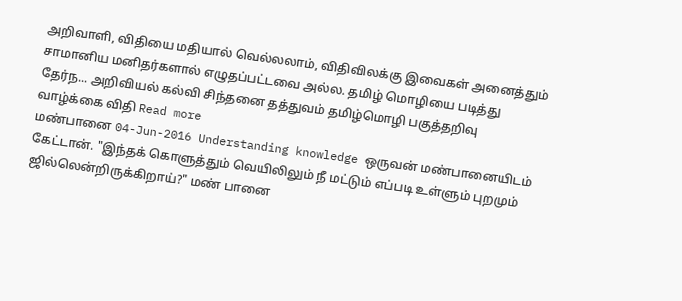அறிவாளி, விதியை மதியால் வெல்லலாம், விதிவிலக்கு இவைகள் அனைத்தும் சாமானிய மனிதர்களால் எழுதப்பட்டவை அல்ல. தமிழ் மொழியை படித்து தேர்ந... அறிவியல் கல்வி சிந்தனை தத்துவம் தமிழ்மொழி பகுத்தறிவு வாழ்க்கை விதி Read more
மண்பானை 04-Jun-2016 Understanding knowledge ஒருவன் மண்பானையிடம் கேட்டான். "இந்தக் கொளுத்தும் வெயிலிலும் நீ மட்டும் எப்படி உள்ளும் புறமும் ஜில்லென்றிருக்கிறாய்?" மண் பானை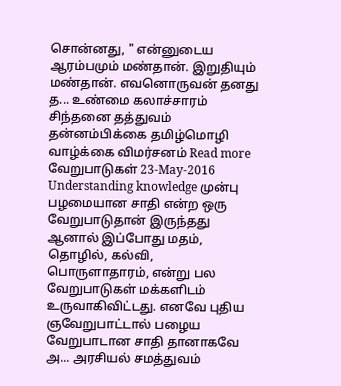சொன்னது, " என்னுடைய ஆரம்பமும் மண்தான். இறுதியும் மண்தான். எவனொருவன் தனது த... உண்மை கலாச்சாரம் சிந்தனை தத்துவம் தன்னம்பிக்கை தமிழ்மொழி வாழ்க்கை விமர்சனம் Read more
வேறுபாடுகள் 23-May-2016 Understanding knowledge முன்பு பழமையான சாதி என்ற ஒரு வேறுபாடுதான் இருந்தது ஆனால் இப்போது மதம், தொழில், கல்வி, பொருளாதாரம், என்று பல வேறுபாடுகள் மக்களிடம் உருவாகிவிட்டது. எனவே புதிய ஞவேறுபாட்டால் பழைய வேறுபாடான சாதி தானாகவே அ... அரசியல் சமத்துவம்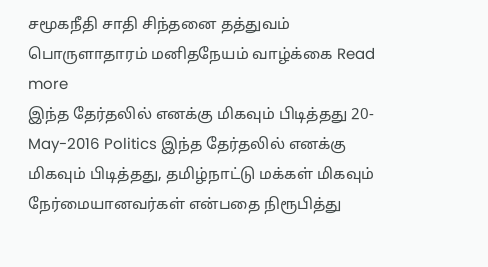சமூகநீதி சாதி சிந்தனை தத்துவம் பொருளாதாரம் மனிதநேயம் வாழ்க்கை Read more
இந்த தேர்தலில் எனக்கு மிகவும் பிடித்தது 20-May-2016 Politics இந்த தேர்தலில் எனக்கு மிகவும் பிடித்தது, தமிழ்நாட்டு மக்கள் மிகவும் நேர்மையானவர்கள் என்பதை நிரூபித்து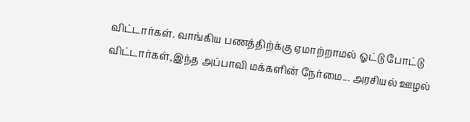விட்டார்கள். வாங்கிய பணத்திற்க்கு ஏமாற்றாமல் ஓட்டு போட்டு விட்டார்கள்,இந்த அப்பாவி மக்களின் நேர்மை... அரசியல் ஊழல்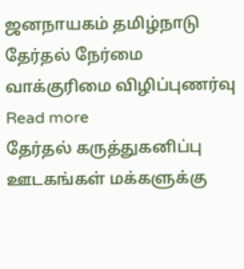ஜனநாயகம் தமிழ்நாடு தேர்தல் நேர்மை வாக்குரிமை விழிப்புணர்வு Read more
தேர்தல் கருத்துகனிப்பு ஊடகங்கள் மக்களுக்கு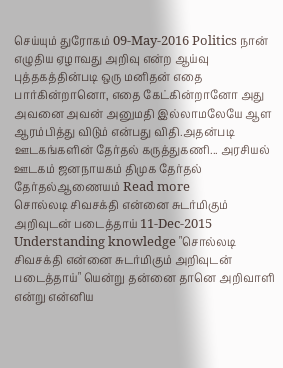செய்யும் துரோகம் 09-May-2016 Politics நான் எழுதிய ஏழாவது அறிவு என்ற ஆய்வு புத்தகத்தின்படி ஒரு மனிதன் எதை பார்கின்றானொ, எதை கேட்கின்றானோ அது அவனை அவன் அனுமதி இல்லாமலேயே ஆள ஆரம்பித்து விடும் என்பது விதி.அதன்படி ஊடகங்களின் தேர்தல் கருத்துகணி... அரசியல் ஊடகம் ஜனநாயகம் திமுக தேர்தல் தேர்தல்ஆணையம் Read more
சொல்லடி சிவசக்தி என்னை சுடர்மிகும் அறிவுடன் படைத்தாய் 11-Dec-2015 Understanding knowledge "சொல்லடி சிவசக்தி என்னை சுடர்மிகும் அறிவுடன் படைத்தாய்" யென்று தன்னை தானெ அறிவாளி என்று என்னிய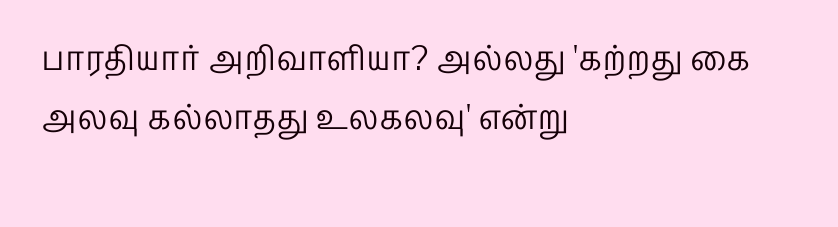பாரதியார் அறிவாளியா? அல்லது 'கற்றது கை அலவு கல்லாதது உலகலவு' என்று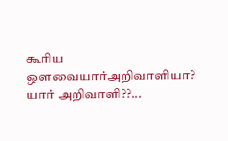கூரிய ஔவையார்அறிவாளியா? யார் அறிவாளி??...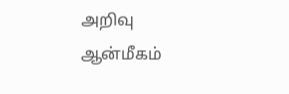அறிவு ஆன்மீகம்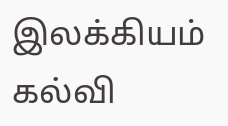இலக்கியம் கல்வி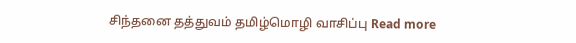சிந்தனை தத்துவம் தமிழ்மொழி வாசிப்பு Read more